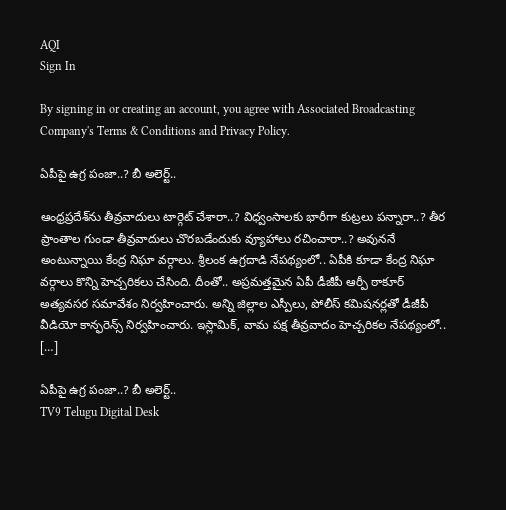AQI
Sign In

By signing in or creating an account, you agree with Associated Broadcasting Company's Terms & Conditions and Privacy Policy.

ఏపీపై ఉగ్ర పంజా..? బీ అలెర్ట్..

ఆంధ్రప్రదేశ్‌ను తీవ్రవాదులు టార్గెట్ చేశారా..? విధ్వంసాలకు భారీగా కుట్రలు పన్నారా..? తీర ప్రాంతాల గుండా తీవ్రవాదులు చొరబడేందుకు వ్యూహాలు రచించారా..? అవుననే అంటున్నాయి కేంద్ర నిఘా వర్గాలు. శ్రీలంక ఉగ్రదాడి నేపథ్యంలో.. ఏపీకి కూడా కేంద్ర నిఘా వర్గాలు కొన్ని హెచ్చరికలు చేసింది. దీంతో.. అప్రమత్తమైన ఏపీ డీజీపీ ఆర్పీ ఠాకూర్ అత్యవసర సమావేశం నిర్వహించారు. అన్ని జిల్లాల ఎస్పీలు, పోలీస్ కమిషనర్లతో డీజీపీ వీడియో కాన్ఫరెన్స్ నిర్వహించారు. ఇస్లామిక్, వామ పక్ష తీవ్రవాదం హెచ్చరికల నేపథ్యంలో.. […]

ఏపీపై ఉగ్ర పంజా..? బీ అలెర్ట్..
TV9 Telugu Digital Desk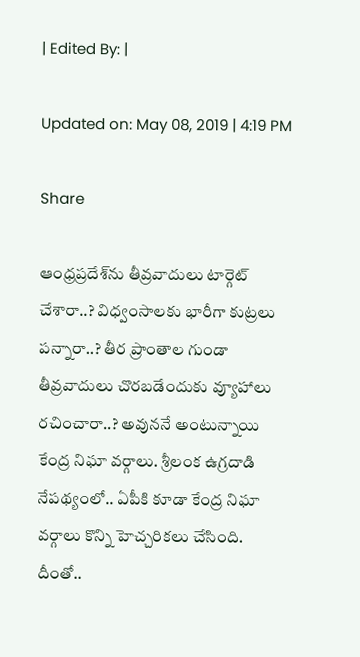| Edited By: |

Updated on: May 08, 2019 | 4:19 PM

Share

ఆంధ్రప్రదేశ్‌ను తీవ్రవాదులు టార్గెట్ చేశారా..? విధ్వంసాలకు భారీగా కుట్రలు పన్నారా..? తీర ప్రాంతాల గుండా తీవ్రవాదులు చొరబడేందుకు వ్యూహాలు రచించారా..? అవుననే అంటున్నాయి కేంద్ర నిఘా వర్గాలు. శ్రీలంక ఉగ్రదాడి నేపథ్యంలో.. ఏపీకి కూడా కేంద్ర నిఘా వర్గాలు కొన్ని హెచ్చరికలు చేసింది. దీంతో..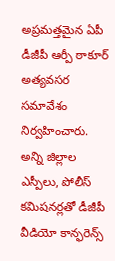అప్రమత్తమైన ఏపీ డీజీపీ ఆర్పీ ఠాకూర్ అత్యవసర సమావేశం నిర్వహించారు. అన్ని జిల్లాల ఎస్పీలు, పోలీస్ కమిషనర్లతో డీజీపీ వీడియో కాన్ఫరెన్స్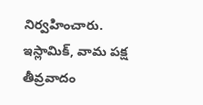నిర్వహించారు. ఇస్లామిక్, వామ పక్ష తీవ్రవాదం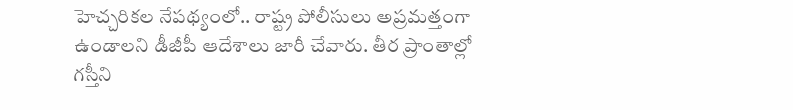హెచ్చరికల నేపథ్యంలో.. రాష్ట్ర పోలీసులు అప్రమత్తంగా ఉండాలని డీజీపీ ఆదేశాలు జారీ చేవారు. తీర ప్రాంతాల్లో గస్తీని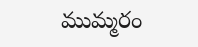ముమ్మరం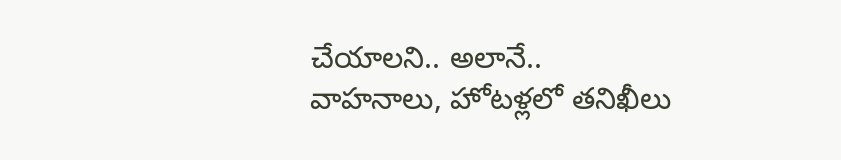చేయాలని.. అలానే.. వాహనాలు, హోటళ్లలో తనిఖీలు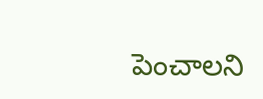పెంచాలని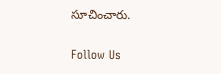సూచించారు.

Follow Us